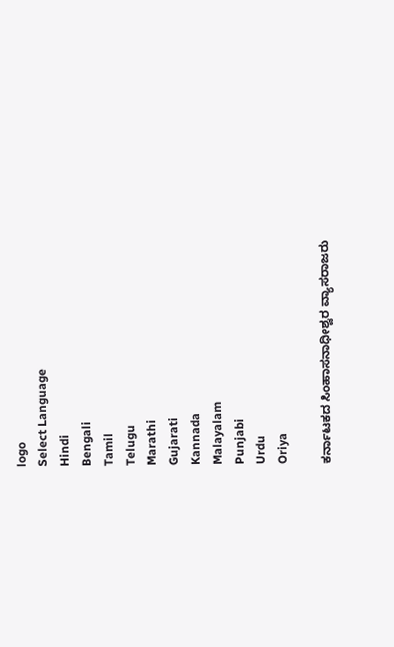logo
Select Language
Hindi
Bengali
Tamil
Telugu
Marathi
Gujarati
Kannada
Malayalam
Punjabi
Urdu
Oriya

ಕರ್ನಾಟಕದ ಸಿಂಹಾಸನಾಧೀಶ್ವರ ವ್ಯಾಸರಾಜರು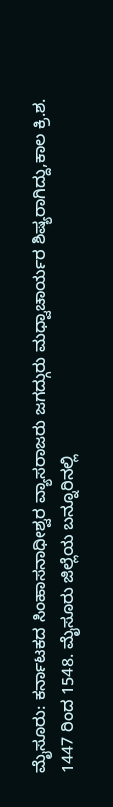ಮೈಸೂರು: ಕರ್ನಾಟಕದ ಸಿಂಹಾಸನಾಧೀಶ್ವರ ವ್ಯಾಸರಾಜರು ಜಗದ್ಗುರು ಮಧ್ವಾಚಾರ್ಯರ ಶಿಷ್ಯರಾಗಿದ್ದು,ಕಾಲ ಕ್ರಿ.ಶ. 1447 ರಿಂದ 1548. ಮೈಸೂರು ಜಿಲ್ಲೆಯ ಬನ್ನೂರಿನಲ್ಲಿ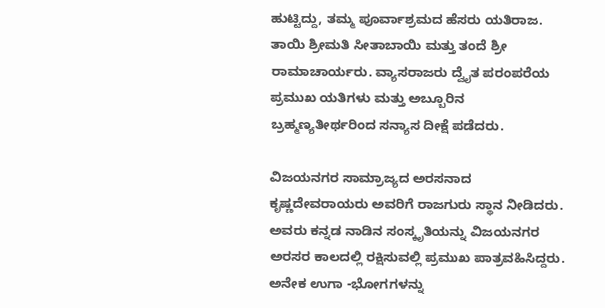ಹುಟ್ಟಿದ್ದು, ತಮ್ಮ ಪೂರ್ವಾಶ್ರಮದ ಹೆಸರು ಯತಿರಾಜ. ತಾಯಿ ಶ್ರೀಮತಿ ಸೀತಾಬಾಯಿ ಮತ್ತು ತಂದೆ ಶ್ರೀ ರಾಮಾಚಾರ್ಯರು. ವ್ಯಾಸರಾಜರು ದ್ವೈತ ಪರಂಪರೆಯ ಪ್ರಮುಖ ಯತಿಗಳು ಮತ್ತು ಅಬ್ಬೂರಿನ ಬ್ರಹ್ಮಣ್ಯತೀರ್ಥರಿಂದ ಸನ್ಯಾಸ ದೀಕ್ಷೆ ಪಡೆದರು.

ವಿಜಯನಗರ ಸಾಮ್ರಾಜ್ಯದ ಅರಸನಾದ ಕೃಷ್ಣದೇವರಾಯರು ಅವರಿಗೆ ರಾಜಗುರು ಸ್ಥಾನ ನೀಡಿದರು. ಅವರು ಕನ್ನಡ ನಾಡಿನ ಸಂಸ್ಕೃತಿಯನ್ನು ವಿಜಯನಗರ ಅರಸರ ಕಾಲದಲ್ಲಿ ರಕ್ಷಿಸುವಲ್ಲಿ ಪ್ರಮುಖ ಪಾತ್ರವಹಿಸಿದ್ದರು. ಅನೇಕ ಉಗಾ -ಭೋಗಗಳನ್ನು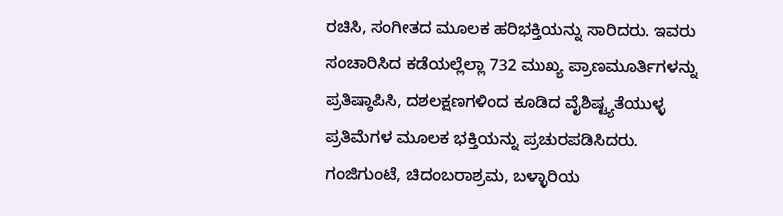ರಚಿಸಿ, ಸಂಗೀತದ ಮೂಲಕ ಹರಿಭಕ್ತಿಯನ್ನು ಸಾರಿದರು. ಇವರು ಸಂಚಾರಿಸಿದ ಕಡೆಯಲ್ಲೆಲ್ಲಾ 732 ಮುಖ್ಯ ಪ್ರಾಣಮೂರ್ತಿಗಳನ್ನು ಪ್ರತಿಷ್ಠಾಪಿಸಿ, ದಶಲಕ್ಷಣಗಳಿಂದ ಕೂಡಿದ ವೈಶಿಷ್ಟ್ಯತೆಯುಳ್ಳ ಪ್ರತಿಮೆಗಳ ಮೂಲಕ ಭಕ್ತಿಯನ್ನು ಪ್ರಚುರಪಡಿಸಿದರು.
ಗಂಜಿಗುಂಟೆ, ಚಿದಂಬರಾಶ್ರಮ, ಬಳ್ಳಾರಿಯ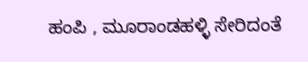ಹಂಪಿ , ಮೂರಾಂಡಹಳ್ಳಿ ಸೇರಿದಂತೆ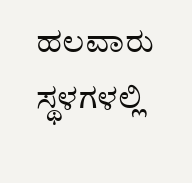ಹಲವಾರು ಸ್ಥಳಗಳಲ್ಲಿ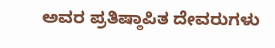ಅವರ ಪ್ರತಿಷ್ಠಾಪಿತ ದೇವರುಗಳು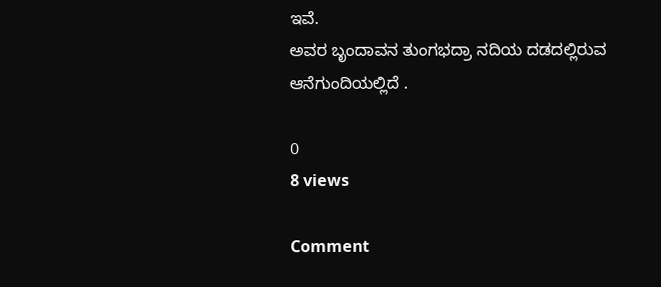ಇವೆ.
ಅವರ ಬೃಂದಾವನ ತುಂಗಭದ್ರಾ ನದಿಯ ದಡದಲ್ಲಿರುವ ಆನೆಗುಂದಿಯಲ್ಲಿದೆ .

0
8 views

Comment